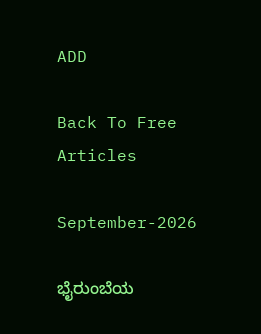ADD

Back To Free Articles

September-2026

ಭೈರುಂಬೆಯ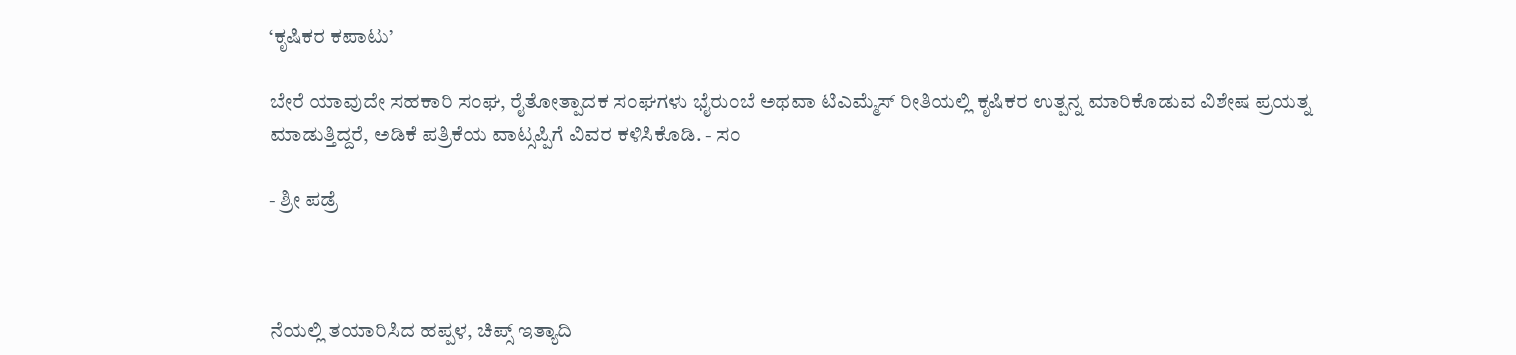‘ಕೃಷಿಕರ ಕಪಾಟು’

ಬೇರೆ ಯಾವುದೇ ಸಹಕಾರಿ ಸಂಘ, ರೈತೋತ್ಪಾದಕ ಸಂಘಗಳು ಭೈರುಂಬೆ ಅಥವಾ ಟಿಎಮ್ಮೆಸ್ ರೀತಿಯಲ್ಲಿ ಕೃಷಿಕರ ಉತ್ಪನ್ನ ಮಾರಿಕೊಡುವ ವಿಶೇಷ ಪ್ರಯತ್ನ  ಮಾಡುತ್ತಿದ್ದರೆ, ಅಡಿಕೆ ಪತ್ರಿಕೆಯ ವಾಟ್ಸಪ್ಪಿಗೆ ವಿವರ ಕಳಿಸಿಕೊಡಿ. - ಸಂ

- ಶ್ರೀ ಪಡ್ರೆ



ನೆಯಲ್ಲಿ ತಯಾರಿಸಿದ ಹಪ್ಪಳ, ಚಿಪ್ಸ್ ಇತ್ಯಾದಿ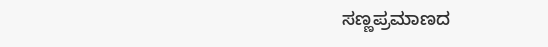ಸಣ್ಣಪ್ರಮಾಣದ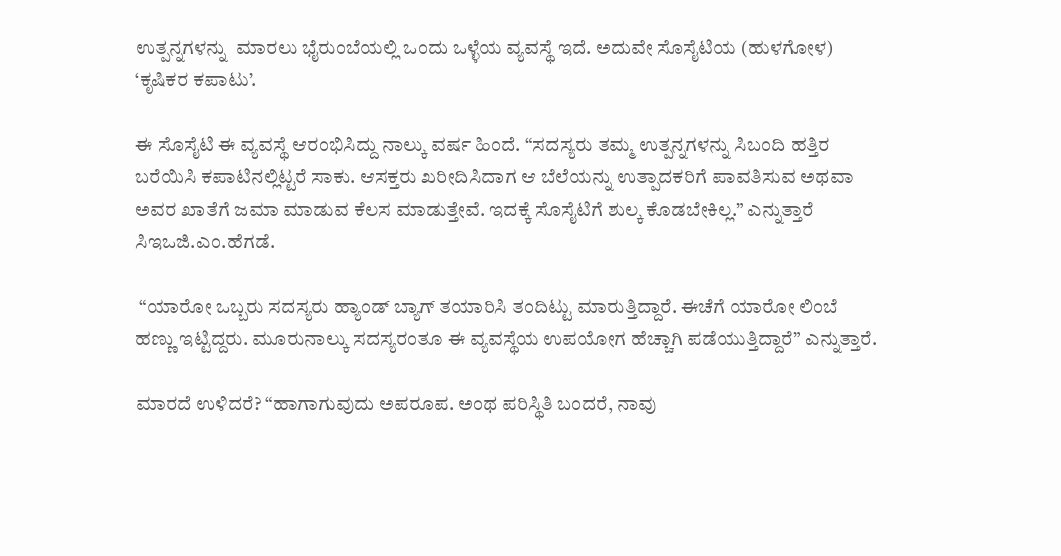ಉತ್ಪನ್ನಗಳನ್ನು  ಮಾರಲು ಭೈರುಂಬೆಯಲ್ಲಿ ಒಂದು ಒಳ್ಳೆಯ ವ್ಯವಸ್ಥೆ ಇದೆ. ಅದುವೇ ಸೊಸೈಟಿಯ (ಹುಳಗೋಳ) ‘ಕೃಷಿಕರ ಕಪಾಟು’.

ಈ ಸೊಸೈಟಿ ಈ ವ್ಯವಸ್ಥೆ ಆರಂಭಿಸಿದ್ದು ನಾಲ್ಕು ವರ್ಷ ಹಿಂದೆ. “ಸದಸ್ಯರು ತಮ್ಮ ಉತ್ಪನ್ನಗಳನ್ನು ಸಿಬಂದಿ ಹತ್ತಿರ ಬರೆಯಿಸಿ ಕಪಾಟಿನಲ್ಲಿಟ್ಟರೆ ಸಾಕು. ಆಸಕ್ತರು ಖರೀದಿಸಿದಾಗ ಆ ಬೆಲೆಯನ್ನು ಉತ್ಪಾದಕರಿಗೆ ಪಾವತಿಸುವ ಅಥವಾ ಅವರ ಖಾತೆಗೆ ಜಮಾ ಮಾಡುವ ಕೆಲಸ ಮಾಡುತ್ತೇವೆ. ಇದಕ್ಕೆ ಸೊಸೈಟಿಗೆ ಶುಲ್ಕ ಕೊಡಬೇಕಿಲ್ಲ.” ಎನ್ನುತ್ತಾರೆ ಸಿಇಒಜಿ.ಎಂ.ಹೆಗಡೆ.

 “ಯಾರೋ ಒಬ್ಬರು ಸದಸ್ಯರು ಹ್ಯಾಂಡ್ ಬ್ಯಾಗ್ ತಯಾರಿಸಿ ತಂದಿಟ್ಟು ಮಾರುತ್ತಿದ್ದಾರೆ. ಈಚೆಗೆ ಯಾರೋ ಲಿಂಬೆ ಹಣ್ಣು ಇಟ್ಟಿದ್ದರು. ಮೂರುನಾಲ್ಕು ಸದಸ್ಯರಂತೂ ಈ ವ್ಯವಸ್ಥೆಯ ಉಪಯೋಗ ಹೆಚ್ಚಾಗಿ ಪಡೆಯುತ್ತಿದ್ದಾರೆ” ಎನ್ನುತ್ತಾರೆ.

ಮಾರದೆ ಉಳಿದರೆ? “ಹಾಗಾಗುವುದು ಅಪರೂಪ. ಅಂಥ ಪರಿಸ್ಥಿತಿ ಬಂದರೆ, ನಾವು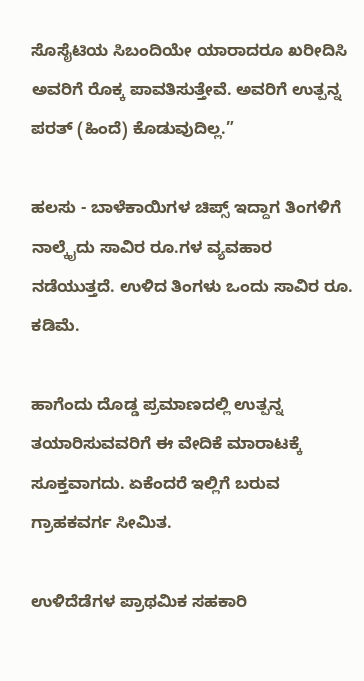ಸೊಸೈಟಿಯ ಸಿಬಂದಿಯೇ ಯಾರಾದರೂ ಖರೀದಿಸಿ ಅವರಿಗೆ ರೊಕ್ಕ ಪಾವತಿಸುತ್ತೇವೆ. ಅವರಿಗೆ ಉತ್ಪನ್ನ ಪರತ್ (ಹಿಂದೆ) ಕೊಡುವುದಿಲ್ಲ.”

ಹಲಸು - ಬಾಳೆಕಾಯಿಗಳ ಚಿಪ್ಸ್ ಇದ್ದಾಗ ತಿಂಗಳಿಗೆ ನಾಲ್ಕೈದು ಸಾವಿರ ರೂ.ಗಳ ವ್ಯವಹಾರ ನಡೆಯುತ್ತದೆ. ಉಳಿದ ತಿಂಗಳು ಒಂದು ಸಾವಿರ ರೂ. ಕಡಿಮೆ.

ಹಾಗೆಂದು ದೊಡ್ಡ ಪ್ರಮಾಣದಲ್ಲಿ ಉತ್ಪನ್ನ ತಯಾರಿಸುವವರಿಗೆ ಈ ವೇದಿಕೆ ಮಾರಾಟಕ್ಕೆ ಸೂಕ್ತವಾಗದು. ಏಕೆಂದರೆ ಇಲ್ಲಿಗೆ ಬರುವ ಗ್ರಾಹಕವರ್ಗ ಸೀಮಿತ.

ಉಳಿದೆಡೆಗಳ ಪ್ರಾಥಮಿಕ ಸಹಕಾರಿ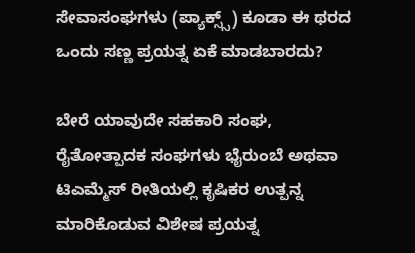ಸೇವಾಸಂಘಗಳು (ಪ್ಯಾಕ್ಸ್ಸ್) ಕೂಡಾ ಈ ಥರದ ಒಂದು ಸಣ್ಣ ಪ್ರಯತ್ನ ಏಕೆ ಮಾಡಬಾರದು?

ಬೇರೆ ಯಾವುದೇ ಸಹಕಾರಿ ಸಂಘ, ರೈತೋತ್ಪಾದಕ ಸಂಘಗಳು ಭೈರುಂಬೆ ಅಥವಾ ಟಿಎಮ್ಮೆಸ್ ರೀತಿಯಲ್ಲಿ ಕೃಷಿಕರ ಉತ್ಪನ್ನ ಮಾರಿಕೊಡುವ ವಿಶೇಷ ಪ್ರಯತ್ನ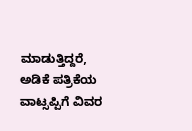ಮಾಡುತ್ತಿದ್ದರೆ, ಅಡಿಕೆ ಪತ್ರಿಕೆಯ ವಾಟ್ಸಪ್ಪಿಗೆ ವಿವರ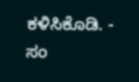ಕಳಿಸಿಕೊಡಿ. - ಸಂ